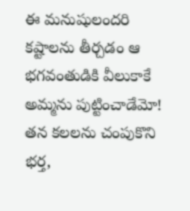ఈ మనుషులందరి కష్టాలను తీర్చడం ఆ భగవంతుడికి వీలుకాకే అమ్మను పుట్టించాడేమో! తన కలలను చంపుకొని భర్త,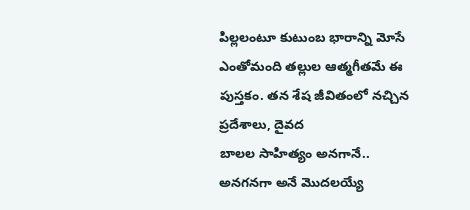పిల్లలంటూ కుటుంబ భారాన్ని మోసే ఎంతోమంది తల్లుల ఆత్మగీతమే ఈ పుస్తకం. తన శేష జీవితంలో నచ్చిన ప్రదేశాలు, దైవద
బాలల సాహిత్యం అనగానే.. అనగనగా అనే మొదలయ్యే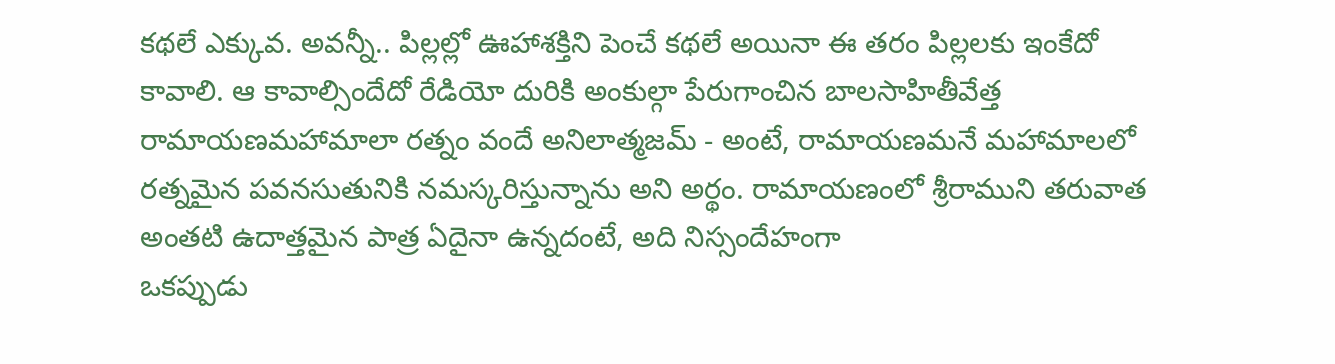కథలే ఎక్కువ. అవన్నీ.. పిల్లల్లో ఊహాశక్తిని పెంచే కథలే అయినా ఈ తరం పిల్లలకు ఇంకేదో కావాలి. ఆ కావాల్సిందేదో రేడియో దురికి అంకుల్గా పేరుగాంచిన బాలసాహితీవేత్త
రామాయణమహామాలా రత్నం వందే అనిలాత్మజమ్ - అంటే, రామాయణమనే మహామాలలో రత్నమైన పవనసుతునికి నమస్కరిస్తున్నాను అని అర్థం. రామాయణంలో శ్రీరాముని తరువాత అంతటి ఉదాత్తమైన పాత్ర ఏదైనా ఉన్నదంటే, అది నిస్సందేహంగా
ఒకప్పుడు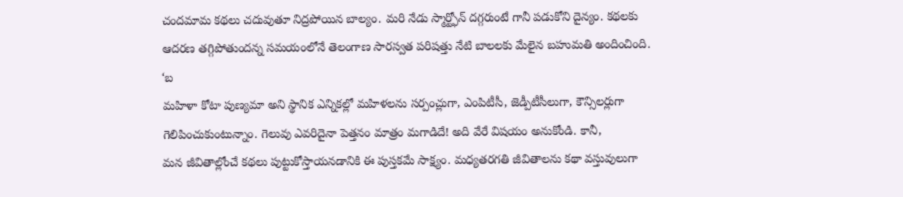చందమామ కథలు చదువుతూ నిద్రపోయిన బాల్యం. మరి నేడు స్మార్ట్ఫోన్ దగ్గరుంటే గానీ పడుకోని దైన్యం. కథలకు ఆదరణ తగ్గిపోతుందన్న సమయంలోనే తెలంగాణ సారస్వత పరిషత్తు నేటి బాలలకు మేలైన బహుమతి అందించింది. ‘బ
మహిళా కోటా పుణ్యమా అని స్థానిక ఎన్నికల్లో మహిళలను సర్పంచ్లుగా, ఎంపిటీసీ, జెడ్పీటీసీలుగా, కౌన్సిలర్లుగా గెలిపించుకుంటున్నాం. గెలువు ఎవరిదైనా పెత్తనం మాత్రం మగాడిదే! అది వేరే విషయం అనుకోండి. కానీ,
మన జీవితాల్లోంచే కథలు పుట్టుకోస్తాయనడానికి ఈ పుస్తకమే సాక్ష్యం. మధ్యతరగతి జీవితాలను కథా వస్తువులుగా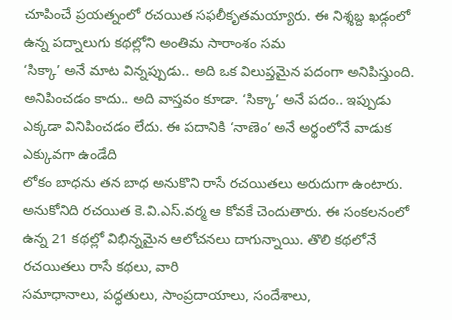చూపించే ప్రయత్నంలో రచయిత సఫలీకృతమయ్యారు. ఈ నిశ్శబ్ద ఖడ్గంలో ఉన్న పద్నాలుగు కథల్లోని అంతిమ సారాంశం సమ
‘సిక్కా’ అనే మాట విన్నప్పుడు.. అది ఒక విలుప్తమైన పదంగా అనిపిస్తుంది. అనిపించడం కాదు.. అది వాస్తవం కూడా. ‘సిక్కా’ అనే పదం.. ఇప్పుడు ఎక్కడా వినిపించడం లేదు. ఈ పదానికి ‘నాణెం’ అనే అర్థంలోనే వాడుక ఎక్కువగా ఉండేది
లోకం బాధను తన బాధ అనుకొని రాసే రచయితలు అరుదుగా ఉంటారు. అనుకోనిది రచయిత కె.వి.ఎస్.వర్మ ఆ కోవకే చెందుతారు. ఈ సంకలనంలో ఉన్న 21 కథల్లో విభిన్నమైన ఆలోచనలు దాగున్నాయి. తొలి కథలోనే రచయితలు రాసే కథలు, వారి
సమాధానాలు, పద్ధతులు, సాంప్రదాయాలు, సందేశాలు,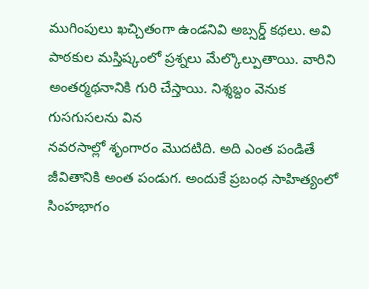ముగింపులు ఖచ్చితంగా ఉండనివి అబ్సర్డ్ కథలు. అవి పాఠకుల మస్తిష్కంలో ప్రశ్నలు మేల్కొల్పుతాయి. వారిని అంతర్మథనానికి గురి చేస్తాయి. నిశ్శబ్దం వెనుక గుసగుసలను విన
నవరసాల్లో శృంగారం మొదటిది. అది ఎంత పండితే జీవితానికి అంత పండుగ. అందుకే ప్రబంధ సాహిత్యంలో సింహభాగం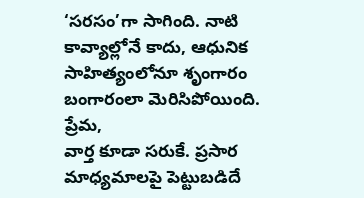‘సరసం’గా సాగింది. నాటి కావ్యాల్లోనే కాదు, ఆధునిక సాహిత్యంలోనూ శృంగారం బంగారంలా మెరిసిపోయింది. ప్రేమ,
వార్త కూడా సరుకే. ప్రసార మాధ్యమాలపై పెట్టుబడిదే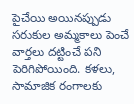పైచేయి అయినప్పుడు సరుకుల అమ్మకాలు పెంచే వార్తలు దట్టించే పని పెరిగిపోయింది. కళలు, సామాజిక రంగాలకు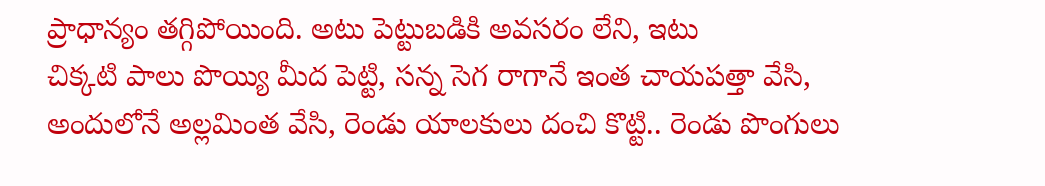ప్రాధాన్యం తగ్గిపోయింది. అటు పెట్టుబడికి అవసరం లేని, ఇటు
చిక్కటి పాలు పొయ్యి మీద పెట్టి, సన్న సెగ రాగానే ఇంత చాయపత్తా వేసి, అందులోనే అల్లమింత వేసి, రెండు యాలకులు దంచి కొట్టి.. రెండు పొంగులు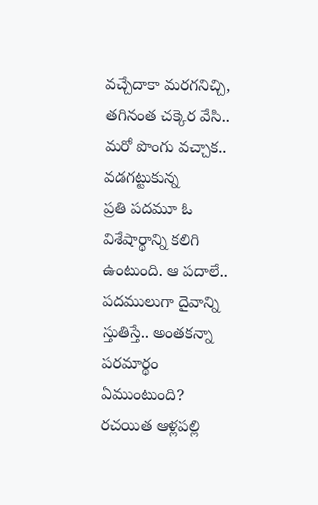వచ్చేదాకా మరగనిచ్చి, తగినంత చక్కెర వేసి.. మరో పొంగు వచ్చాక.. వడగట్టుకున్న
ప్రతి పదమూ ఓ విశేషార్థాన్ని కలిగి ఉంటుంది. ఆ పదాలే.. పదములుగా దైవాన్ని స్తుతిస్తే.. అంతకన్నా పరమార్థం ఏముంటుంది? రచయిత ఆళ్లపల్లి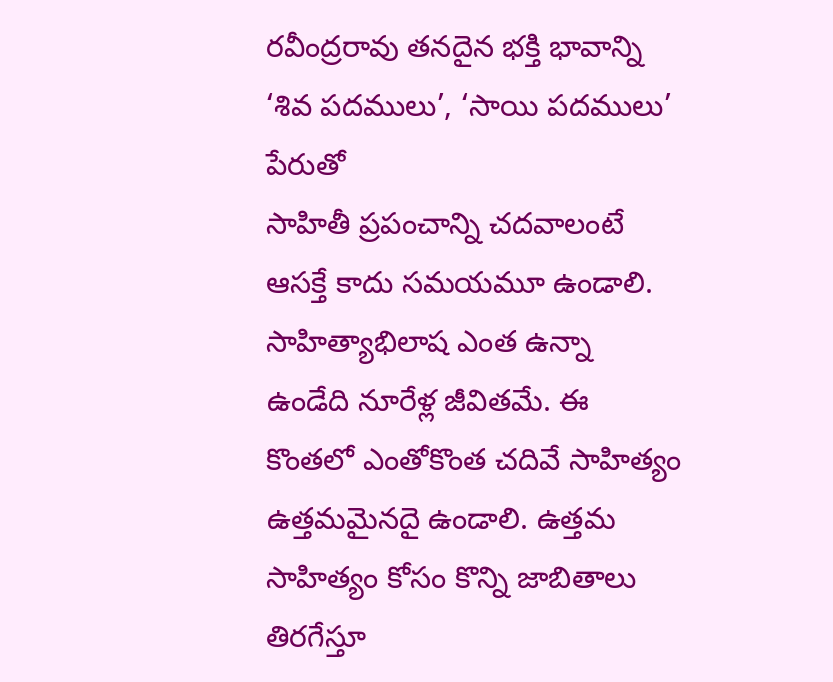రవీంద్రరావు తనదైన భక్తి భావాన్ని ‘శివ పదములు’, ‘సాయి పదములు’ పేరుతో
సాహితీ ప్రపంచాన్ని చదవాలంటే ఆసక్తే కాదు సమయమూ ఉండాలి. సాహిత్యాభిలాష ఎంత ఉన్నా ఉండేది నూరేళ్ల జీవితమే. ఈ కొంతలో ఎంతోకొంత చదివే సాహిత్యం ఉత్తమమైనదై ఉండాలి. ఉత్తమ సాహిత్యం కోసం కొన్ని జాబితాలు తిరగేస్తూ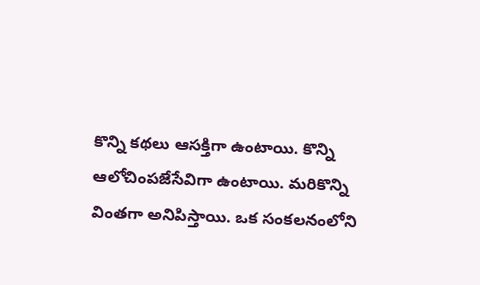కొన్ని కథలు ఆసక్తిగా ఉంటాయి. కొన్ని ఆలోచింపజేసేవిగా ఉంటాయి. మరికొన్ని వింతగా అనిపిస్తాయి. ఒక సంకలనంలోని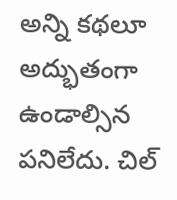అన్ని కథలూ అద్భుతంగా ఉండాల్సిన పనిలేదు. చిల్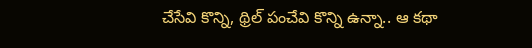చేసేవి కొన్ని, థ్రిల్ పంచేవి కొన్ని ఉన్నా.. ఆ కథా